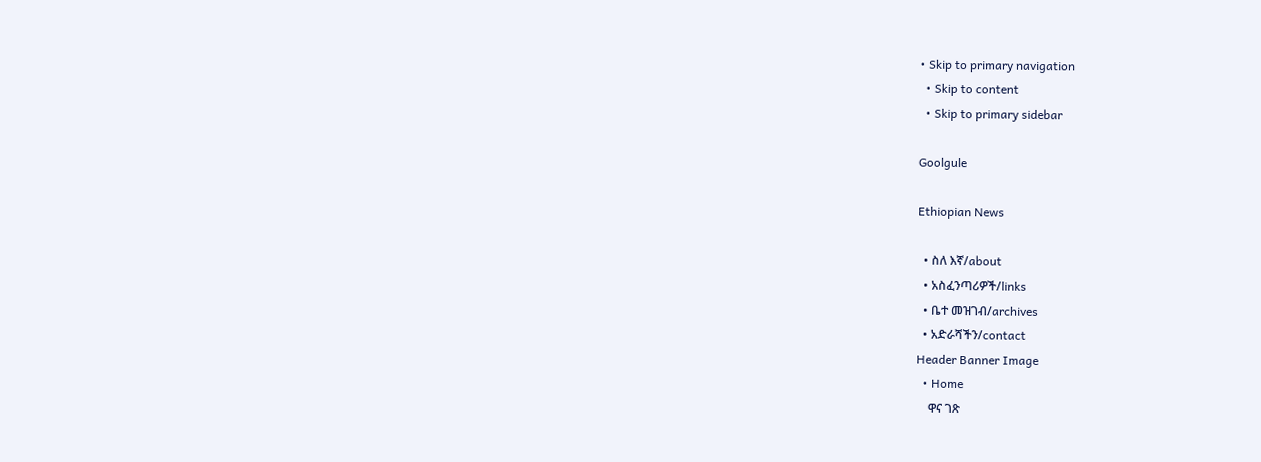• Skip to primary navigation
  • Skip to content
  • Skip to primary sidebar

Goolgule

Ethiopian News

  • ስለ እኛ/about
  • አስፈንጣሪዎች/links
  • ቤተ መዝገብ/archives
  • አድራሻችን/contact
Header Banner Image
  • Home
    ዋና ገጽ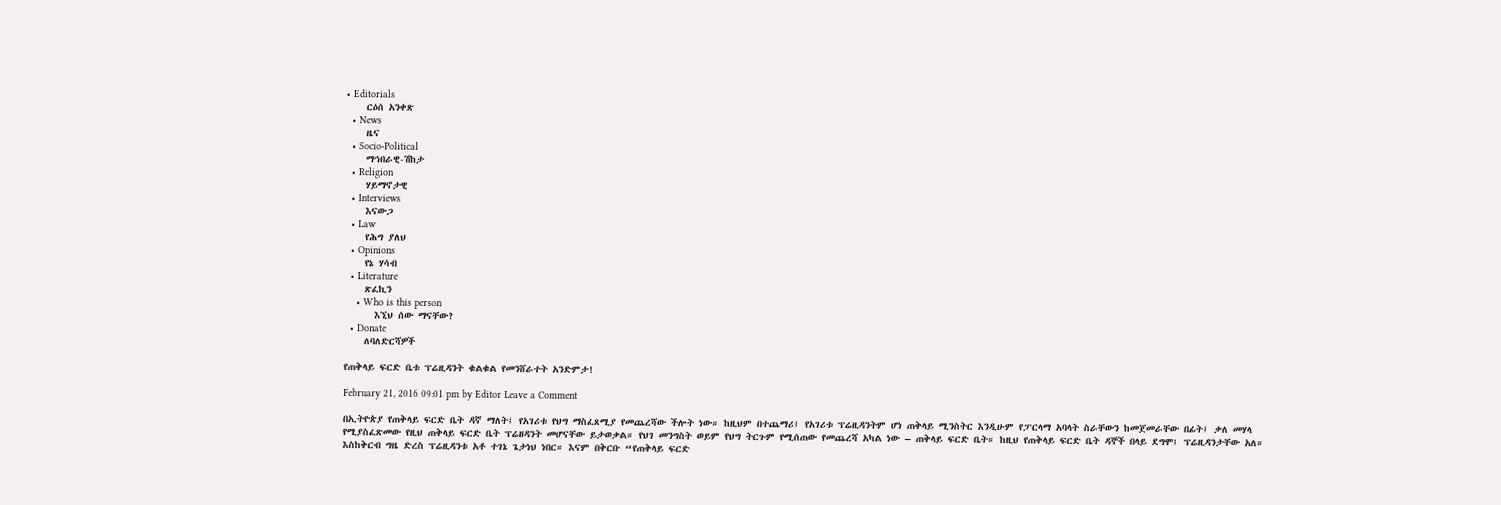• Editorials
    ርዕሰ አንቀጽ
  • News
    ዜና
  • Socio-Political
    ማኅበራዊ-ሽከታ
  • Religion
    ሃይማኖታዊ
  • Interviews
    እናውጋ
  • Law
    የሕግ ያለህ
  • Opinions
    የኔ ሃሳብ
  • Literature
    ጽፈኪን
    • Who is this person
      እኚህ ሰው ማናቸው?
  • Donate
    ለባለድርሻዎች

የጠቅላይ ፍርድ ቤቱ ፕሬዚዳንት ቁልቁል የመንሸራተት አንድምታ!

February 21, 2016 09:01 pm by Editor Leave a Comment

በኢትዮጵያ የጠቅላይ ፍርድ ቤት ዳኛ ማለት፤ የአገሪቱ የህግ ማስፈጸሚያ የመጨረሻው ችሎት ነው። ከዚህም በተጨማሪ፤ የአገሪቱ ፕሬዚዳንትም ሆነ ጠቅላይ ሚንስትር እንዲሁም የፓርላማ አባላት ስራቸውን ከመጀመራቸው በፊት፤ ቃለ መሃላ የሚያስፈጽመው የዚህ ጠቅላይ ፍርድ ቤት ፕሬዘዳንት መሆናቸው ይታወቃል። የህገ መንግስት ወይም የህግ ትርጉም የሚሰጠው የመጨረሻ አካል ነው – ጠቅላይ ፍርድ ቤት። ከዚህ የጠቅላይ ፍርድ ቤት ዳኞች በላይ ደግሞ፤ ፕሬዚዳንታቸው አለ። እስከቅርብ ግዜ ድረስ ፕሬዚዳንቱ አቶ ተገኔ ጌታነህ ነበር። እናም በቅርቡ “የጠቅላይ ፍርድ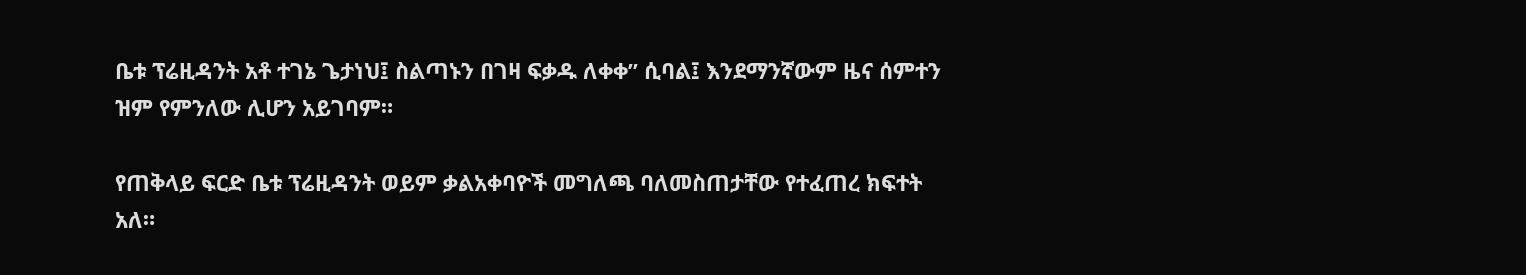ቤቱ ፕሬዚዳንት አቶ ተገኔ ጌታነህ፤ ስልጣኑን በገዛ ፍቃዱ ለቀቀ” ሲባል፤ እንደማንኛውም ዜና ሰምተን ዝም የምንለው ሊሆን አይገባም።

የጠቅላይ ፍርድ ቤቱ ፕሬዚዳንት ወይም ቃልአቀባዮች መግለጫ ባለመስጠታቸው የተፈጠረ ክፍተት አለ።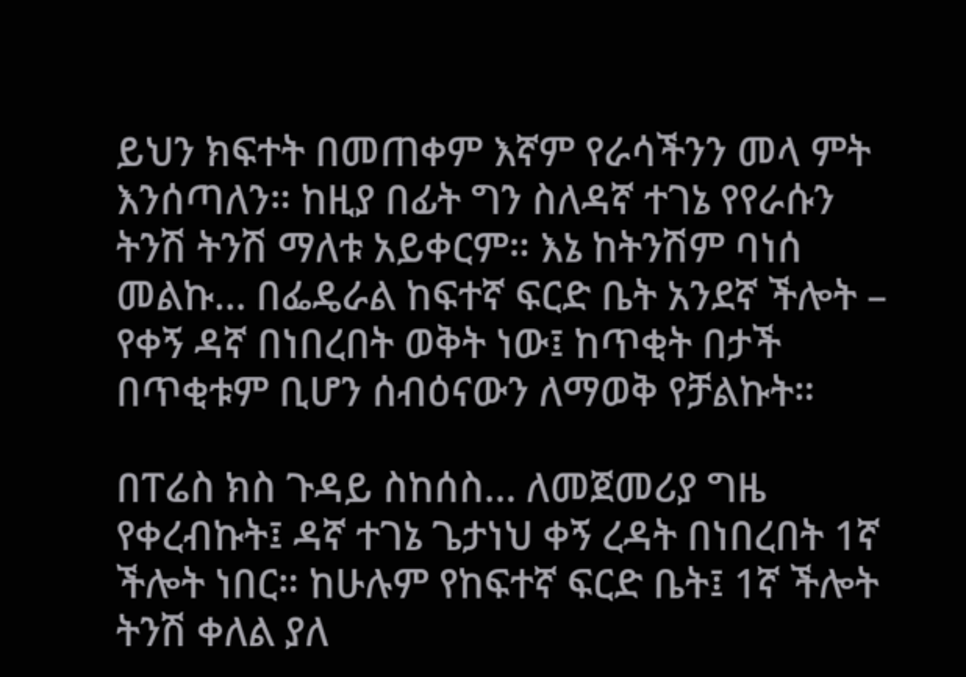ይህን ክፍተት በመጠቀም እኛም የራሳችንን መላ ምት እንሰጣለን። ከዚያ በፊት ግን ስለዳኛ ተገኔ የየራሱን ትንሽ ትንሽ ማለቱ አይቀርም። እኔ ከትንሽም ባነሰ መልኩ… በፌዴራል ከፍተኛ ፍርድ ቤት አንደኛ ችሎት – የቀኝ ዳኛ በነበረበት ወቅት ነው፤ ከጥቂት በታች በጥቂቱም ቢሆን ሰብዕናውን ለማወቅ የቻልኩት።

በፐሬስ ክስ ጉዳይ ስከሰስ… ለመጀመሪያ ግዜ የቀረብኩት፤ ዳኛ ተገኔ ጌታነህ ቀኝ ረዳት በነበረበት 1ኛ ችሎት ነበር። ከሁሉም የከፍተኛ ፍርድ ቤት፤ 1ኛ ችሎት ትንሽ ቀለል ያለ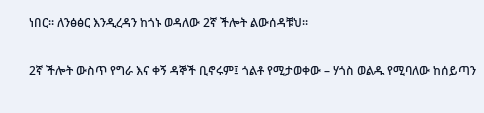ነበር። ለንፅፅር እንዲረዳን ከጎኑ ወዳለው 2ኛ ችሎት ልውሰዳቹህ።

2ኛ ችሎት ውስጥ የግራ እና ቀኝ ዳኞች ቢኖሩም፤ ጎልቶ የሚታወቀው – ሃጎስ ወልዱ የሚባለው ከሰይጣን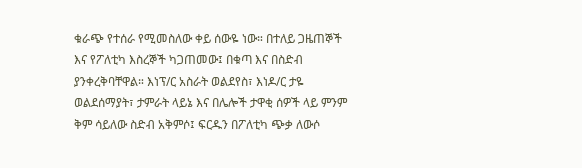ቁራጭ የተሰራ የሚመስለው ቀይ ሰውዬ ነው። በተለይ ጋዜጠኞች እና የፖለቲካ እስረኞች ካጋጠመው፤ በቁጣ እና በስድብ ያንቀረቅባቸዋል። እነፕ/ር አስራት ወልደየስ፣ እነዶ/ር ታዬ ወልደሰማያት፣ ታምራት ላይኔ እና በሌሎች ታዋቂ ሰዎች ላይ ምንም ቅም ሳይለው ስድብ አቅምሶ፤ ፍርዱን በፖለቲካ ጭቃ ለውሶ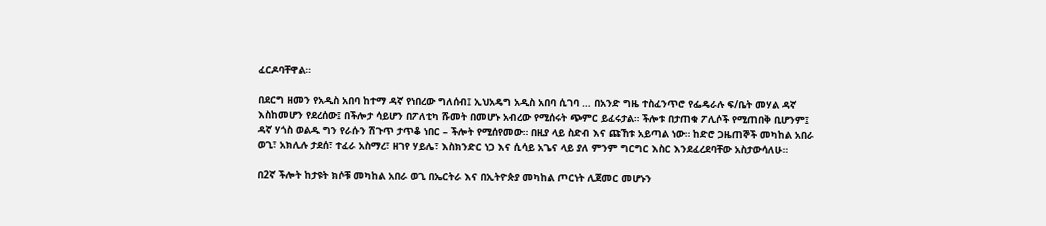ፈርዶባቸዋል።

በደርግ ዘመን የአዲስ አበባ ከተማ ዳኛ የነበረው ግለሰብ፤ ኢህአዴግ አዲስ አበባ ሲገባ … በአንድ ግዜ ተስፈንጥሮ የፌዴራሉ ፍ/ቤት መሃል ዳኛ እስከመሆን የደረሰው፤ በችሎታ ሳይሆን በፖለቲካ ሹመት በመሆኑ አብረው የሚሰሩት ጭምር ይፈሩታል። ችሎቱ በታጠቁ ፖሊሶች የሚጠበቅ ቢሆንም፤ ዳኛ ሃጎስ ወልዱ ግን የራሱን ሽጉጥ ታጥቆ ነበር – ችሎት የሚሰየመው። በዚያ ላይ ስድብ እና ጩኸቱ አይጣል ነው። ከድሮ ጋዜጠኞች መካከል አበራ ወጊ፣ አክሊሉ ታደሰ፣ ተፈራ አስማረ፣ ዘገየ ሃይሌ፣ እስክንድር ነጋ እና ሲሳይ አጌና ላይ ያለ ምንም ግርግር እስር እንደፈረደባቸው አስታውሳለሁ።

በ2ኛ ችሎት ከታዩት ክሶቹ መካከል አበራ ወጊ በኤርትራ እና በኢትዮጵያ መካከል ጦርነት ሊጀመር መሆኑን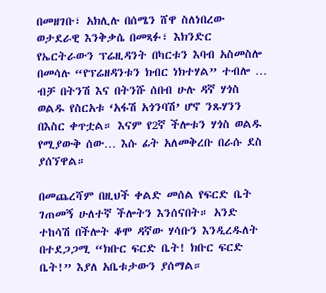በመዘገቡ፣ አክሊሉ በሰሜን ሸዋ ስለነበረው ወታደራዊ እንቅቃሴ በመጻፉ፣ እክንድር የኤርትራውን ፕሬዚዳንት በካርቱን እባብ አስመስሎ በመሳሉ “የፕሬዘዳንቱን ክብር ነክተሃል” ተብሎ … ብቻ በትንሽ እና በትንሹ ሰበብ ሁሉ ዳኛ ሃጎስ ወልዱ የስርአቱ ‘አፋሽ አጎንባሽ’ ሆኖ ንጹሃንን በእስር ቀጥቷል። እናም የ2ኛ ችሎቱን ሃጎስ ወልዱ የሚያውቅ ሰው… እሱ ፊት አለመቅረቡ በራሱ ደስ ያሰኘዋል።

በመጨረሻም በዚህች ቀልድ መሰል የፍርድ ቤት ገጠመኝ ሁለተኛ ችሎትን እንሰናበት። አንድ ተከሳሽ በችሎት ቆሞ ዳኛው ሃሳቡን እንዲረዱለት በተደጋጋሚ “ክቡር ፍርድ ቤት! ክቡር ፍርድ ቤት!” እያለ አቤቱታውን ያሰማል።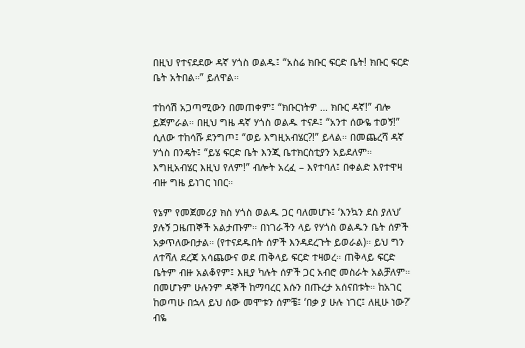በዚህ የተናደደው ዳኛ ሃጎስ ወልዱ፤ “አስሬ ክቡር ፍርድ ቤት! ክቡር ፍርድ ቤት አትበል።” ይለዋል።

ተከሳሽ አጋጣሚውን በመጠቀም፤ “ክቡርነትዎ … ክቡር ዳኛ!” ብሎ ይጀምራል። በዚህ ግዜ ዳኛ ሃጎስ ወልዱ ተናዶ፤ “አንተ ሰውዬ ተወኝ!” ሲለው ተከሳሹ ደንግጦ፤ “ወይ እግዚአብሄር?!” ይላል። በመጨረሻ ዳኛ ሃጎስ በንዴት፤ “ይሄ ፍርድ ቤት እንጂ ቤተክርስቲያን አይደለም። እግዚአብሄር እዚህ የለም!” ብሎት አረፈ – እየተባለ፤ በቀልድ እየተዋዛ ብዙ ግዜ ይነገር ነበር።

የኔም የመጀመሪያ ክስ ሃጎስ ወልዱ ጋር ባለመሆኑ፤ ‘እንኳን ደስ ያለህ’ ያሉኝ ጋዜጠኞች አልታጡም። በነገራችን ላይ የሃጎስ ወልዱን ቤት ሰዎች አቃጥለውበታል። (የተናደዱበት ሰዎች እንዳደረጉት ይወራል)። ይህ ግን ለተሻለ ደረጃ አሳጨውና ወደ ጠቅላይ ፍርድ ተዛወረ። ጠቅላይ ፍርድ ቤትም ብዙ አልቆየም፤ እዚያ ካሉት ሰዎች ጋር አብሮ መስራት አልቻለም። በመሆኑም ሁሉንም ዳኞች ከማባረር እሱን በጡረታ አሰናበቱት። ከአገር ከወጣሁ በኋላ ይህ ሰው መሞቱን ሰምቼ፤ ‘በቃ ያ ሁሉ ነገር፤ ለዚሁ ነው?’ ብዬ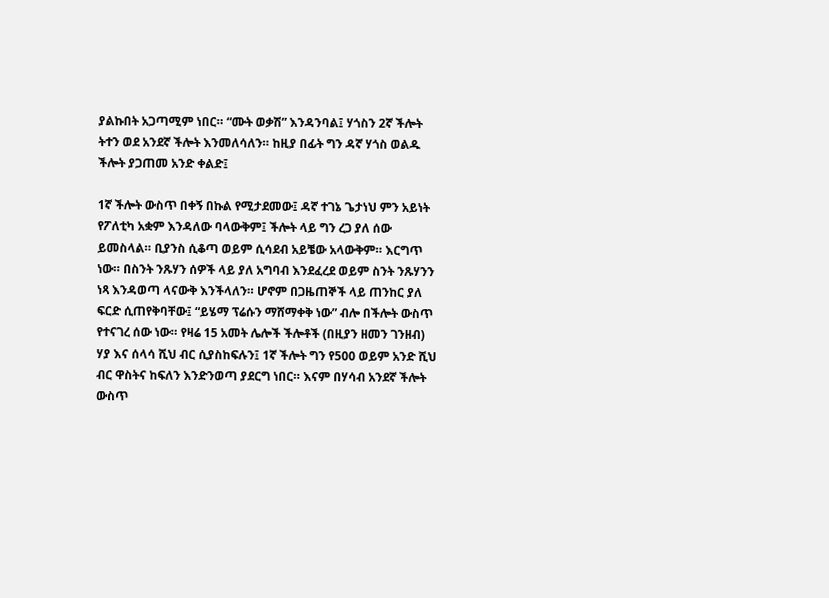ያልኩበት አጋጣሚም ነበር። “ሙት ወቃሽ” እንዳንባል፤ ሃጎስን 2ኛ ችሎት ትተን ወደ አንደኛ ችሎት እንመለሳለን። ከዚያ በፊት ግን ዳኛ ሃጎስ ወልዱ ችሎት ያጋጠመ አንድ ቀልድ፤

1ኛ ችሎት ውስጥ በቀኝ በኩል የሚታደመው፤ ዳኛ ተገኔ ጌታነህ ምን አይነት የፖለቲካ አቋም እንዳለው ባላውቅም፤ ችሎት ላይ ግን ረጋ ያለ ሰው ይመስላል። ቢያንስ ሲቆጣ ወይም ሲሳደብ አይቼው አላውቅም። እርግጥ ነው። በስንት ንጹሃን ሰዎች ላይ ያለ አግባብ እንደፈረደ ወይም ስንት ንጹሃንን ነጻ እንዳወጣ ላናውቅ እንችላለን። ሆኖም በጋዜጠኞች ላይ ጠንከር ያለ ፍርድ ሲጠየቅባቸው፤ “ይሄማ ፕሬሱን ማሸማቀቅ ነው” ብሎ በችሎት ውስጥ የተናገረ ሰው ነው። የዛሬ 15 አመት ሌሎች ችሎቶች (በዚያን ዘመን ገንዘብ) ሃያ እና ሰላሳ ሺህ ብር ሲያስከፍሉን፤ 1ኛ ችሎት ግን የ500 ወይም አንድ ሺህ ብር ዋስትና ከፍለን እንድንወጣ ያደርግ ነበር። እናም በሃሳብ አንደኛ ችሎት ውስጥ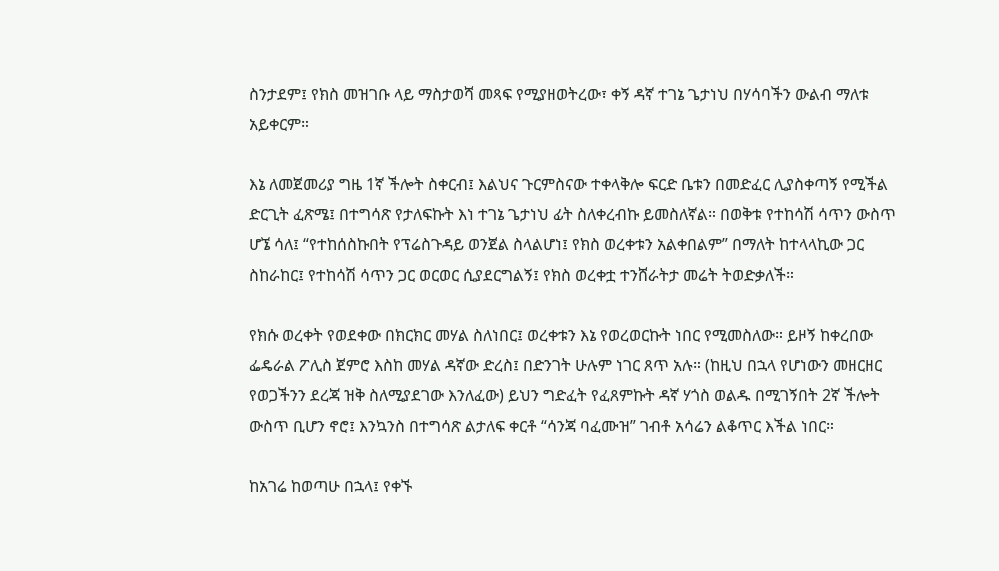ስንታደም፤ የክስ መዝገቡ ላይ ማስታወሻ መጻፍ የሚያዘወትረው፣ ቀኝ ዳኛ ተገኔ ጌታነህ በሃሳባችን ውልብ ማለቱ አይቀርም።

እኔ ለመጀመሪያ ግዜ 1ኛ ችሎት ስቀርብ፤ እልህና ጉርምስናው ተቀላቅሎ ፍርድ ቤቱን በመድፈር ሊያስቀጣኝ የሚችል ድርጊት ፈጽሜ፤ በተግሳጽ የታለፍኩት እነ ተገኔ ጌታነህ ፊት ስለቀረብኩ ይመስለኛል። በወቅቱ የተከሳሽ ሳጥን ውስጥ ሆኜ ሳለ፤ “የተከሰስኩበት የፕሬስጉዳይ ወንጀል ስላልሆነ፤ የክስ ወረቀቱን አልቀበልም” በማለት ከተላላኪው ጋር ስከራከር፤ የተከሳሽ ሳጥን ጋር ወርወር ሲያደርግልኝ፤ የክስ ወረቀቷ ተንሸራትታ መሬት ትወድቃለች።

የክሱ ወረቀት የወደቀው በክርክር መሃል ስለነበር፤ ወረቀቱን እኔ የወረወርኩት ነበር የሚመስለው። ይዞኝ ከቀረበው ፌዴራል ፖሊስ ጀምሮ እስከ መሃል ዳኛው ድረስ፤ በድንገት ሁሉም ነገር ጸጥ አሉ። (ከዚህ በኋላ የሆነውን መዘርዘር የወጋችንን ደረጃ ዝቅ ስለሚያደገው እንለፈው) ይህን ግድፈት የፈጸምኩት ዳኛ ሃጎስ ወልዱ በሚገኝበት 2ኛ ችሎት ውስጥ ቢሆን ኖሮ፤ እንኳንስ በተግሳጽ ልታለፍ ቀርቶ “ሳንጃ ባፈሙዝ” ገብቶ አሳሬን ልቆጥር እችል ነበር።

ከአገሬ ከወጣሁ በኋላ፤ የቀኙ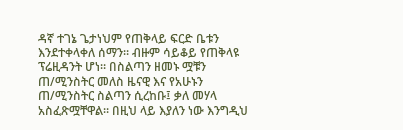ዳኛ ተገኔ ጌታነህም የጠቅላይ ፍርድ ቤቱን እንደተቀላቀለ ሰማን። ብዙም ሳይቆይ የጠቅላዩ ፕሬዚዳንት ሆነ። በስልጣን ዘመኑ ሟቹን ጠ/ሚንስትር መለስ ዜናዊ እና የአሁኑን ጠ/ሚንስትር ስልጣን ሲረከቡ፤ ቃለ መሃላ አስፈጽሟቸዋል። በዚህ ላይ እያለን ነው እንግዲህ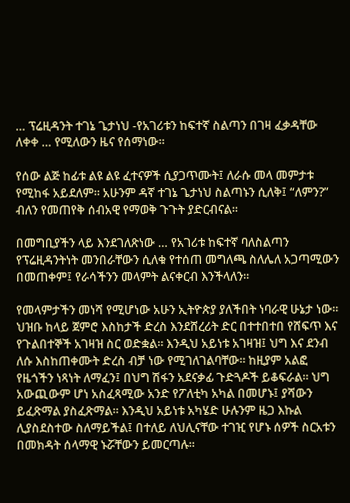… ፕሬዚዳንት ተገኔ ጌታነህ -የአገሪቱን ከፍተኛ ስልጣን በገዛ ፈቃዳቸው ለቀቀ … የሚለውን ዜና የሰማነው።

የሰው ልጅ ከፊቱ ልዩ ልዩ ፈተናዎች ሲያጋጥሙት፤ ለራሱ መላ መምታቱ የሚከፋ አይደለም። አሁንም ዳኛ ተገኔ ጌታነህ ስልጣኑን ሲለቅ፤ “ለምን?” ብለን የመጠየቅ ሰብአዊ የማወቅ ጉጉት ያድርብናል።

በመግቢያችን ላይ እንደገለጽነው … የአገሪቱ ከፍተኛ ባለስልጣን የፕሬዚዳንትነት መንበራቸውን ሲለቁ የተሰጠ መግለጫ ስለሌለ አጋጣሚውን በመጠቀም፤ የራሳችንን መላምት ልናቀርብ እንችላለን።

የመላምታችን መነሻ የሚሆነው አሁን ኢትዮጵያ ያለችበት ነባራዊ ሁኔታ ነው። ህዝቡ ከላይ ጀምሮ እስከታች ድረስ እንደሸረሪት ድር በተተበተበ የሸፍጥ እና የጉልበተኞች አገዛዝ ስር ወድቋል። እንዲህ አይነቱ አገዛዝ፤ ህግ እና ደንብ ለሱ እስከጠቀሙት ድረስ ብቻ ነው የሚገለገልባቸው። ከዚያም አልፎ የዜጎችን ነጻነት ለማፈን፤ በህግ ሽፋን አደናቃፊ ጉድጓዶች ይቆፍራል። ህግ አውጪውም ሆነ አስፈጻሚው አንድ የፖለቲካ አካል በመሆኑ፤ ያሻውን ይፈጽማል ያስፈጽማል። እንዲህ አይነቱ አካሄድ ሁሉንም ዜጋ እኩል ሊያስደስተው ስለማይችል፤ በተለይ ለህሊናቸው ተገዢ የሆኑ ሰዎች ስርአቱን በመክዳት ሰላማዊ ኑሯቸውን ይመርጣሉ።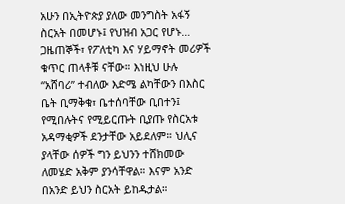አሁን በኢትዮጵያ ያለው መንግስት አፋኝ ስርአት በመሆኑ፤ የህዝብ አጋር የሆኑ… ጋዜጠኞች፣ የፖለቲካ እና ሃይማኖት መሪዎች ቁጥር ጠላቶቹ ናቸው። እነዚህ ሁሉ “አሸባሪ” ተብለው እድሜ ልካቸውን በእስር ቤት ቢማቅቁ፣ ቤተሰባቸው ቢበተን፤ የሚበሉትና የሚይርጡት ቢያጡ የስርአቱ አዳማቂዎች ደንታቸው አይደለም። ህሊና ያላቸው ሰዎች ግን ይህንን ተሸክመው ለመሄድ አቅም ያንሳቸዋል። እናም አንድ በአንድ ይህን ስርአት ይከዱታል።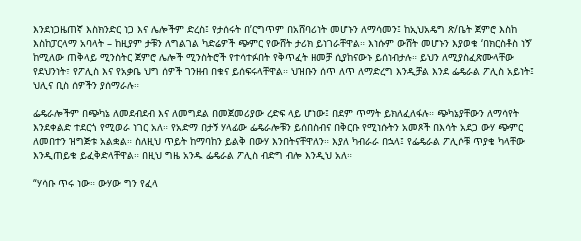እንደነጋዜጠኛ እስክንድር ነጋ እና ሌሎችም ድረስ፤ የታሰሩት በ’ርግጥም በአሸባሪነት መሆኑን ለማሳመን፤ ከኢህአዴግ ጽ/ቤት ጀምሮ እስከ እስከፓርላማ አባላት – ከዚያም ታቹን ለግልገል ካድሬዎች ጭምር የውሸት ታሪክ ይነገራቸዋል። እነሱም ውሸት መሆኑን እያወቁ ‘በክርስቶስ ነኝ’ ከሚለው ጠቅላይ ሚንስትር ጀምሮ ሌሎች ሚንስትሮች የተሳተፉበት የቅጥፈት ዘመቻ ሲያከናውኑ ይሰነብታሉ። ይህን ለሚያስፈጽሙላቸው የደህንነት፣ የፖሊስ እና የአቃቤ ህግ ሰዎች ገንዘብ በቁና ይሰፍሩላቸዋል። ህዝቡን ሰጥ ለጥ ለማድረግ እንዲቻል እንደ ፌዴራል ፖሊስ አይነት፤ ህሊና ቢስ ሰዎችን ያሰማራሉ።

ፌዴራሎችም በጭካኔ ለመደብደብ እና ለመግደል በመጀመሪያው ረድፍ ላይ ሆነው፤ በደም ጥማት ይክለፈለፋሉ። ጭካኔያቸውን ለማሳየት እንደቀልድ ተደርጎ የሚወራ ነገር አለ። የአድማ በታኝ ሃላፊው ፌዴራሎቹን ይሰበስብና በቅርቡ የሚነሱትን አመጾች በእሳት አደጋ ውሃ ጭምር ለመበተን ዝግጅቱ አልቋል። ስለዚህ ጥይት ከማባከን ይልቅ በውሃ እንበትናቸዋለን። እያለ ካብራራ በኋላ፤ የፌዴራል ፖሊሶቹ ጥያቄ ካላቸው እንዲጠይቁ ይፈቅድላቸዋል። በዚህ ግዜ አንዱ ፌዴራል ፖሊስ ብድግ ብሎ እንዲህ አለ።

“ሃሳቡ ጥሩ ነው። ውሃው ግን የፈላ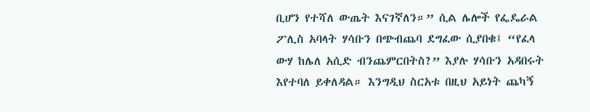ቢሆን የተሻለ ውጤት እናገኛለን።” ሲል ሌሎች የፌዴራል ፖሊስ አባላት ሃሳቡን በጭብጨባ ደግፈው ሲያበቁ፤ “የፈላ ውሃ ከሌለ አሲድ ብንጨምርበትስ?” እያሉ ሃሳቡን አዳበሩት እየተባለ ይቀለዳል። እንግዲህ ስርአቱ በዚህ አይነት ጨካኝ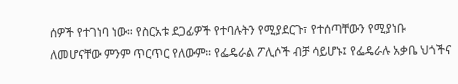ሰዎች የተገነባ ነው። የስርአቱ ደጋፊዎች የተባሉትን የሚያደርጉ፣ የተሰጣቸውን የሚያነቡ ለመሆናቸው ምንም ጥርጥር የለውም። የፌዴራል ፖሊሶች ብቻ ሳይሆኑ፤ የፌዴራሉ አቃቤ ህጎችና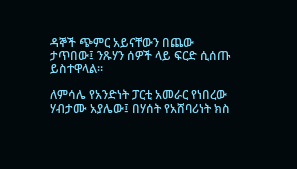ዳኞች ጭምር አይናቸውን በጨው ታጥበው፤ ንጹሃን ሰዎች ላይ ፍርድ ሲሰጡ ይስተዋላል።

ለምሳሌ የአንድነት ፓርቲ አመራር የነበረው ሃብታሙ አያሌው፤ በሃሰት የአሸባሪነት ክስ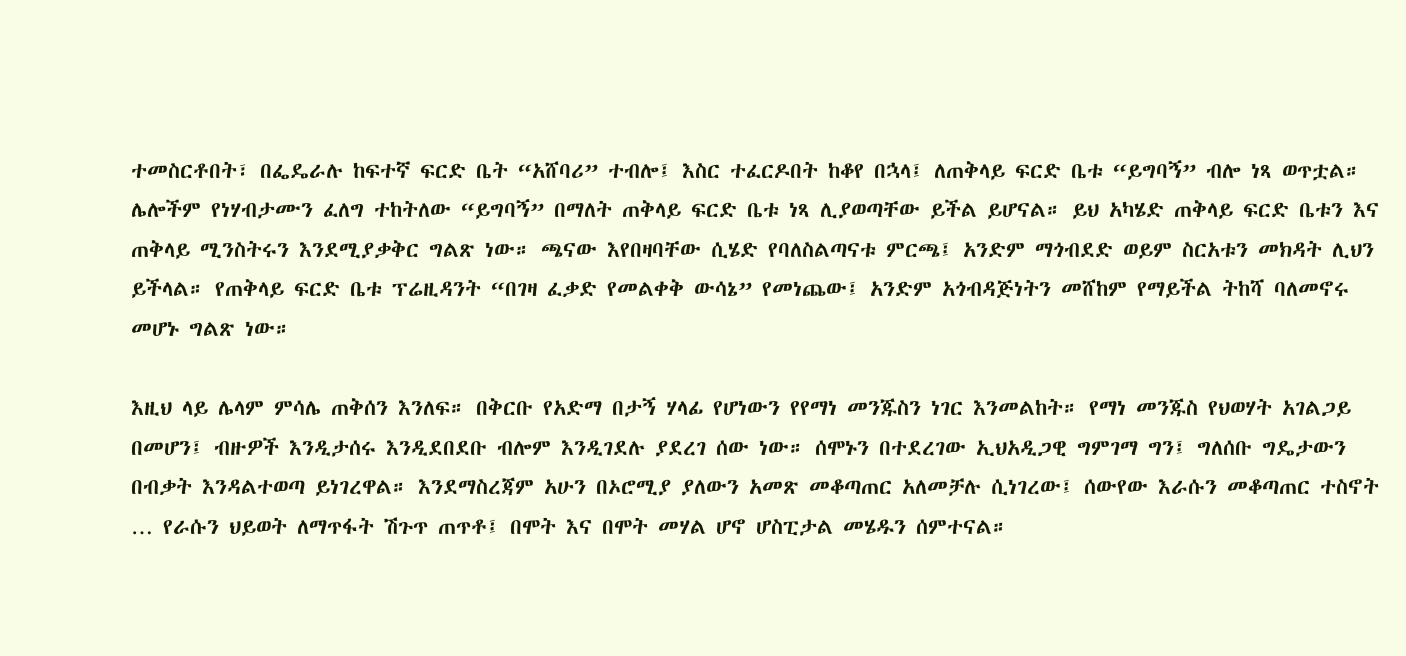ተመስርቶበት፣ በፌዴራሉ ከፍተኛ ፍርድ ቤት “አሸባሪ” ተብሎ፤ እስር ተፈርዶበት ከቆየ በኋላ፤ ለጠቅላይ ፍርድ ቤቱ “ይግባኝ” ብሎ ነጻ ወጥቷል። ሌሎችም የነሃብታሙን ፈለግ ተከትለው “ይግባኝ” በማለት ጠቅላይ ፍርድ ቤቱ ነጻ ሊያወጣቸው ይችል ይሆናል። ይህ አካሄድ ጠቅላይ ፍርድ ቤቱን እና ጠቅላይ ሚንስትሩን እንደሚያቃቅር ግልጽ ነው። ጫናው እየበዛባቸው ሲሄድ የባለስልጣናቱ ምርጫ፤ አንድም ማጎብደድ ወይም ስርአቱን መክዳት ሊህን ይችላል። የጠቅላይ ፍርድ ቤቱ ፕሬዚዳንት “በገዛ ፈቃድ የመልቀቅ ውሳኔ” የመነጨው፤ አንድም አጎብዳጅነትን መሸከም የማይችል ትከሻ ባለመኖሩ መሆኑ ግልጽ ነው።

እዚህ ላይ ሌላም ምሳሌ ጠቅሰን እንለፍ። በቅርቡ የአድማ በታኝ ሃላፊ የሆነውን የየማነ መንጁስን ነገር እንመልከት። የማነ መንጁስ የህወሃት አገልጋይ በመሆን፤ ብዙዎች እንዲታሰሩ እንዲደበደቡ ብሎም እንዲገደሉ ያደረገ ሰው ነው። ሰሞኑን በተደረገው ኢህአዲጋዊ ግምገማ ግን፤ ግለሰቡ ግዴታውን በብቃት እንዳልተወጣ ይነገረዋል። እንደማስረጃም አሁን በኦሮሚያ ያለውን አመጽ መቆጣጠር አለመቻሉ ሲነገረው፤ ሰውየው እራሱን መቆጣጠር ተስኖት … የራሱን ህይወት ለማጥፋት ሽጉጥ ጠጥቶ፤ በሞት እና በሞት መሃል ሆኖ ሆስፒታል መሄዱን ሰምተናል።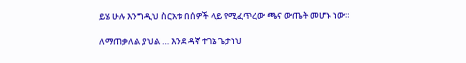ይሄ ሁሉ እንግዲህ ስርአቱ በሰዎች ላይ የሚፈጥረው ጫና ውጤት መሆኑ ነው።

ለማጠቃለል ያህል … እንደ ዳኛ ተገኔ ጌታነህ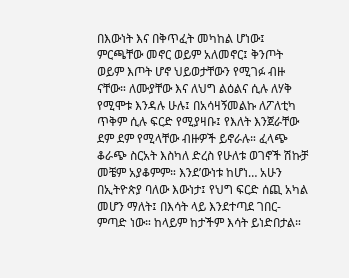በእውነት እና በቅጥፈት መካከል ሆነው፤ ምርጫቸው መኖር ወይም አለመኖር፤ ቅንጦት ወይም እጦት ሆኖ ህይወታቸውን የሚገፉ ብዙ ናቸው። ለሙያቸው እና ለህግ ልዕልና ሲሉ ለሃቅ የሚሞቱ እንዳሉ ሁሉ፤ በአሳዛኝመልኩ ለፖለቲካ ጥቅም ሲሉ ፍርድ የሚያዛቡ፤ የእለት እንጀራቸው ደም ደም የሚላቸው ብዙዎች ይኖራሉ። ፈላጭ ቆራጭ ስርአት እስካለ ድረስ የሁለቱ ወገኖች ሽኩቻ መቼም አያቆምም። እንደ’ውነቱ ከሆነ… አሁን በኢትዮጵያ ባለው እውነታ፤ የህግ ፍርድ ሰጪ አካል መሆን ማለት፤ በእሳት ላይ እንደተጣደ ገበር-ምጣድ ነው። ከላይም ከታችም እሳት ይነድበታል።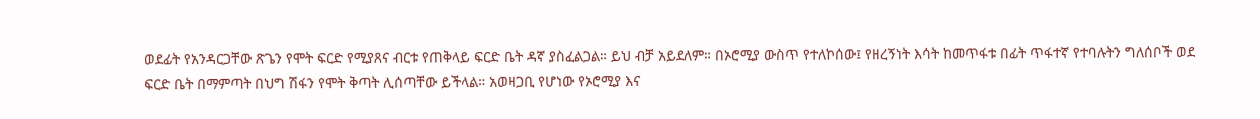ወደፊት የአንዳርጋቸው ጽጌን የሞት ፍርድ የሚያጸና ብርቱ የጠቅላይ ፍርድ ቤት ዳኛ ያስፈልጋል። ይህ ብቻ አይደለም። በኦሮሚያ ውስጥ የተለኮሰው፤ የዘረኝነት እሳት ከመጥፋቱ በፊት ጥፋተኛ የተባሉትን ግለሰቦች ወደ ፍርድ ቤት በማምጣት በህግ ሽፋን የሞት ቅጣት ሊሰጣቸው ይችላል። አወዛጋቢ የሆነው የኦሮሚያ እና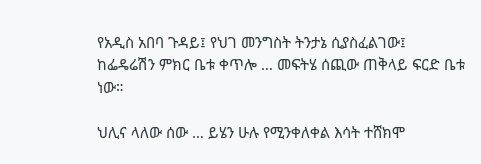የአዲስ አበባ ጉዳይ፤ የህገ መንግስት ትንታኔ ሲያስፈልገው፤ ከፌዴሬሽን ምክር ቤቱ ቀጥሎ … መፍትሄ ሰጪው ጠቅላይ ፍርድ ቤቱ ነው።

ህሊና ላለው ሰው … ይሄን ሁሉ የሚንቀለቀል እሳት ተሸክሞ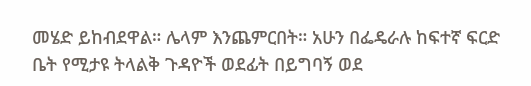መሄድ ይከብደዋል። ሌላም እንጨምርበት። አሁን በፌዴራሉ ከፍተኛ ፍርድ ቤት የሚታዩ ትላልቅ ጉዳዮች ወደፊት በይግባኝ ወደ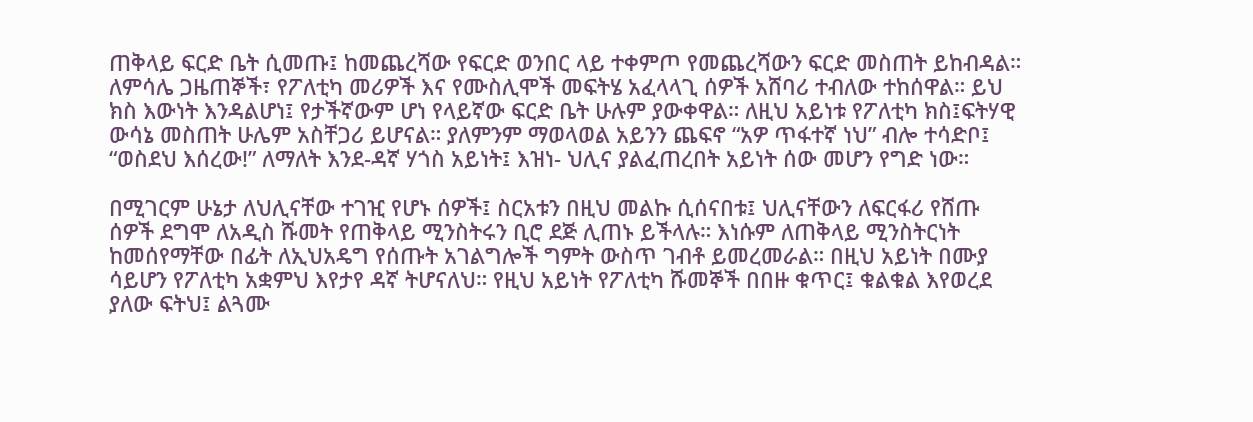ጠቅላይ ፍርድ ቤት ሲመጡ፤ ከመጨረሻው የፍርድ ወንበር ላይ ተቀምጦ የመጨረሻውን ፍርድ መስጠት ይከብዳል። ለምሳሌ ጋዜጠኞች፣ የፖለቲካ መሪዎች እና የሙስሊሞች መፍትሄ አፈላላጊ ሰዎች አሸባሪ ተብለው ተከሰዋል። ይህ ክስ እውነት እንዳልሆነ፤ የታችኛውም ሆነ የላይኛው ፍርድ ቤት ሁሉም ያውቀዋል። ለዚህ አይነቱ የፖለቲካ ክስ፤ፍትሃዊ ውሳኔ መስጠት ሁሌም አስቸጋሪ ይሆናል። ያለምንም ማወላወል አይንን ጨፍኖ “አዎ ጥፋተኛ ነህ” ብሎ ተሳድቦ፤ “ወስደህ እሰረው!” ለማለት እንደ-ዳኛ ሃጎስ አይነት፤ እዝነ- ህሊና ያልፈጠረበት አይነት ሰው መሆን የግድ ነው።

በሚገርም ሁኔታ ለህሊናቸው ተገዢ የሆኑ ሰዎች፤ ስርአቱን በዚህ መልኩ ሲሰናበቱ፤ ህሊናቸውን ለፍርፋሪ የሸጡ ሰዎች ደግሞ ለአዲስ ሹመት የጠቅላይ ሚንስትሩን ቢሮ ደጅ ሊጠኑ ይችላሉ። እነሱም ለጠቅላይ ሚንስትርነት ከመሰየማቸው በፊት ለኢህአዴግ የሰጡት አገልግሎች ግምት ውስጥ ገብቶ ይመረመራል። በዚህ አይነት በሙያ ሳይሆን የፖለቲካ አቋምህ እየታየ ዳኛ ትሆናለህ። የዚህ አይነት የፖለቲካ ሹመኞች በበዙ ቁጥር፤ ቁልቁል እየወረደ ያለው ፍትህ፤ ልጓሙ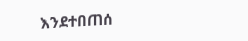እንደተበጠሰ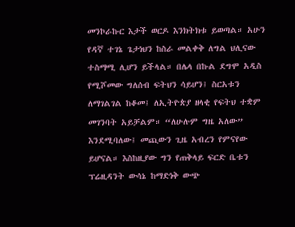መንኮራኩር እታች ወርዶ እንክትክቱ ይወጣል። አሁን የዳኛ ተገኔ ጌታነህን ከስራ መልቀቅ ለግል ህሊናው ተስማሚ ሊሆን ይችላል። በሌላ በኩል ደግሞ አዲስ የሚሾመው ግለሰብ ፍትህን ሳይሆን፤ ስርአቱን ለማገልገል ከቆመ፤ ለኢትዮጵያ ዘላቂ የፍትህ ተቋም መገንባት አይቻልም። “ለሁሉም ግዜ አለው” እንደሚባለው፤ መጪውን ጊዜ አብረን የምናየው ይሆናል። እስከዚያው ግን የጠቅላይ ፍርድ ቤቱን ፕሬዚዳንት ውሳኔ ከማድነቅ ውጭ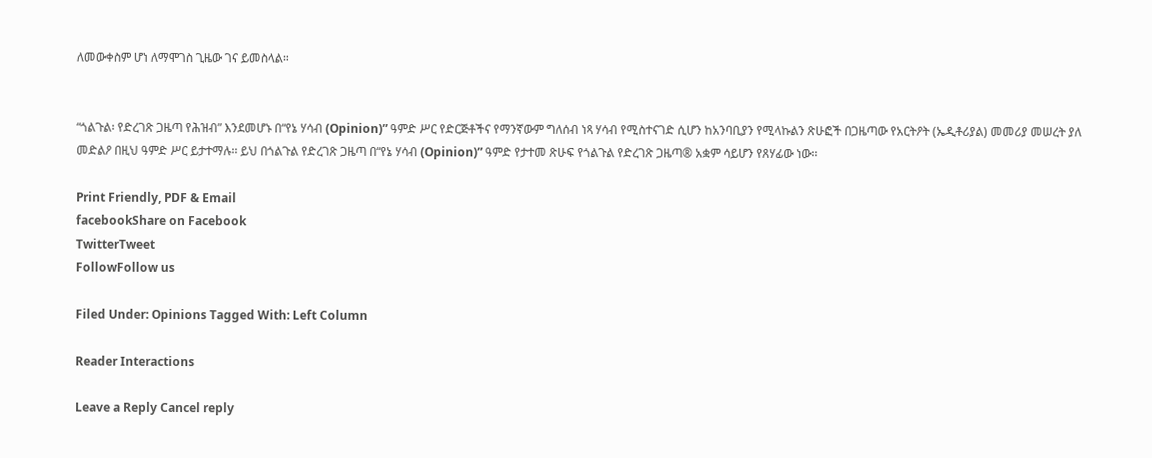ለመውቀስም ሆነ ለማሞገስ ጊዜው ገና ይመስላል።


“ጎልጉል፡ የድረገጽ ጋዜጣ የሕዝብ” እንደመሆኑ በ“የኔ ሃሳብ (Opinion)” ዓምድ ሥር የድርጅቶችና የማንኛውም ግለሰብ ነጻ ሃሳብ የሚስተናገድ ሲሆን ከአንባቢያን የሚላኩልን ጽሁፎች በጋዜጣው የአርትዖት (ኤዲቶሪያል) መመሪያ መሠረት ያለ መድልዖ በዚህ ዓምድ ሥር ይታተማሉ፡፡ ይህ በጎልጉል የድረገጽ ጋዜጣ በ“የኔ ሃሳብ (Opinion)” ዓምድ የታተመ ጽሁፍ የጎልጉል የድረገጽ ጋዜጣ® አቋም ሳይሆን የጸሃፊው ነው፡፡

Print Friendly, PDF & Email
facebookShare on Facebook
TwitterTweet
FollowFollow us

Filed Under: Opinions Tagged With: Left Column

Reader Interactions

Leave a Reply Cancel reply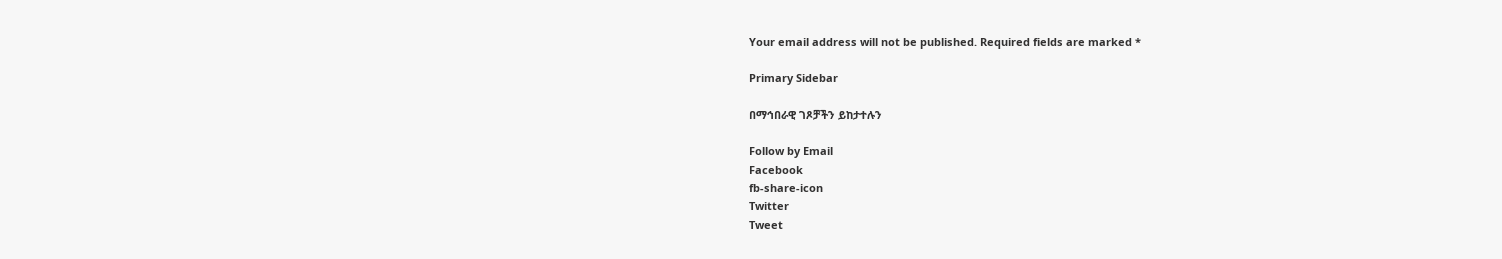Your email address will not be published. Required fields are marked *

Primary Sidebar

በማኅበራዊ ገጾቻችን ይከታተሉን

Follow by Email
Facebook
fb-share-icon
Twitter
Tweet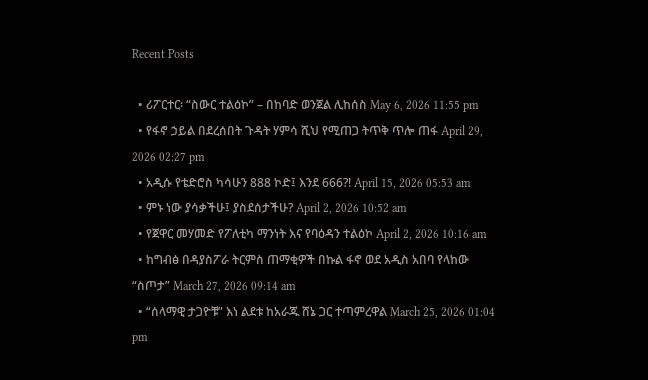Recent Posts

  • ሪፖርተር፡ “ስውር ተልዕኮ” – በከባድ ወንጀል ሊከሰስ May 6, 2026 11:55 pm
  • የፋኖ ኃይል በደረሰበት ጉዳት ሃምሳ ሺህ የሚጠጋ ትጥቅ ጥሎ ጠፋ April 29, 2026 02:27 pm
  • አዲሱ የቴድሮስ ካሳሁን 888 ኮድ፤ እንደ 666?! April 15, 2026 05:53 am
  • ምኑ ነው ያሳቃችሁ፤ ያስደሰታችሁ? April 2, 2026 10:52 am
  • የጀዋር መሃመድ የፖለቲካ ማንነት እና የባዕዳን ተልዕኮ April 2, 2026 10:16 am
  • ከግብፅ በዳያስፖራ ትርምስ ጠማቂዎች በኩል ፋኖ ወደ አዲስ አበባ የላከው “ስጦታ” March 27, 2026 09:14 am
  • “ሰላማዊ ታጋዮቹ” እነ ልደቱ ከአራጁ ሸኔ ጋር ተጣምረዋል March 25, 2026 01:04 pm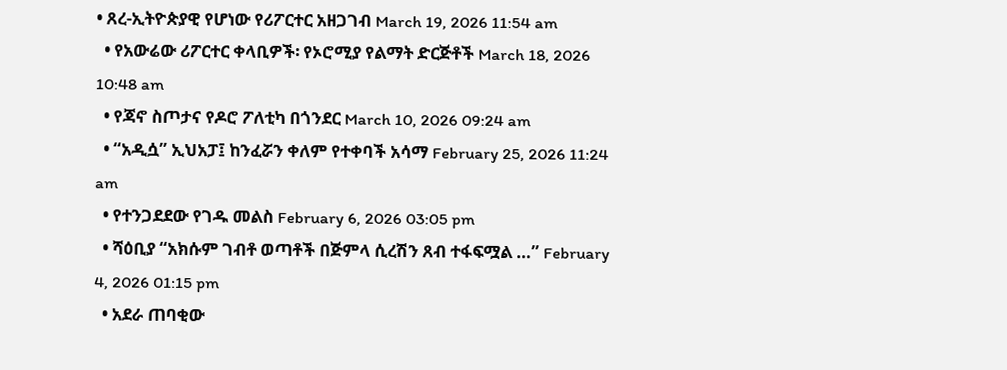• ጸረ-ኢትዮጵያዊ የሆነው የሪፖርተር አዘጋገብ March 19, 2026 11:54 am
  • የአውሬው ሪፖርተር ቀላቢዎች፡ የኦሮሚያ የልማት ድርጅቶች March 18, 2026 10:48 am
  • የጃኖ ስጦታና የዶሮ ፖለቲካ በጎንደር March 10, 2026 09:24 am
  • “አዲሷ” ኢህአፓ፤ ከንፈሯን ቀለም የተቀባች አሳማ February 25, 2026 11:24 am
  • የተንጋደደው የገዱ መልስ February 6, 2026 03:05 pm
  • ሻዕቢያ “አክሱም ገብቶ ወጣቶች በጅምላ ሲረሽን ጸብ ተፋፍሟል …” February 4, 2026 01:15 pm
  • አደራ ጠባቂው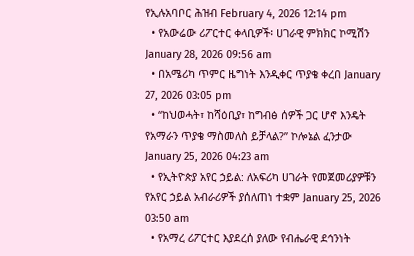የኢሉአባቦር ሕዝብ February 4, 2026 12:14 pm
  • የአውሬው ሪፖርተር ቀላቢዎች፡ ሀገራዊ ምክክር ኮሚሽን January 28, 2026 09:56 am
  • በአሜሪካ ጥምር ዜግነት እንዲቀር ጥያቄ ቀረበ January 27, 2026 03:05 pm
  • “ከህወሓት፣ ከሻዕቢያ፣ ከግብፅ ሰዎች ጋር ሆኖ እንዴት የአማራን ጥያቄ ማስመለስ ይቻላል?” ኮሎኔል ፈንታው January 25, 2026 04:23 am
  • የኢትዮጵያ አየር ኃይል: ለአፍሪካ ሀገራት የመጀመሪያዎቹን የአየር ኃይል አብራሪዎች ያሰለጠነ ተቋም January 25, 2026 03:50 am
  • የአማረ ሪፖርተር እያደረሰ ያለው የብሔራዊ ደኅንነት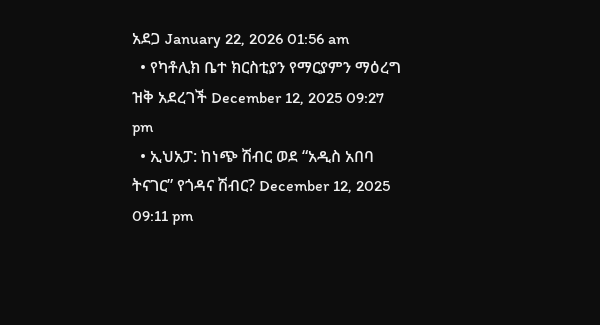አደጋ January 22, 2026 01:56 am
  • የካቶሊክ ቤተ ክርስቲያን የማርያምን ማዕረግ ዝቅ አደረገች December 12, 2025 09:27 pm
  • ኢህአፓ: ከነጭ ሽብር ወደ “አዲስ አበባ ትናገር” የጎዳና ሽብር? December 12, 2025 09:11 pm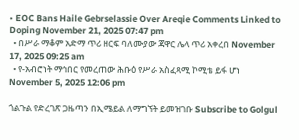• EOC Bans Haile Gebrselassie Over Areqie Comments Linked to Doping November 21, 2025 07:47 pm
  • በሥራ ማቆም አድማ ጥሪ ዘርፍ ባለሙያው ጃዋር ሌላ ጥሪ አቀረበ November 17, 2025 09:25 am
  • የ-አብሮነት ማኅበር የመረጠው ሕቡዕ የሥራ አስፈጻሚ ኮሚቴ ይፋ ሆነ November 5, 2025 12:06 pm

ጎልጉል የድረገጽ ጋዜጣን በኢሜይል ለማግኘት ይመዝገቡ Subscribe to Golgul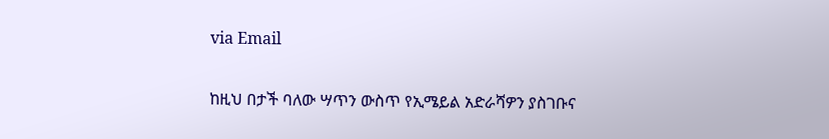via Email

ከዚህ በታች ባለው ሣጥን ውስጥ የኢሜይል አድራሻዎን ያስገቡና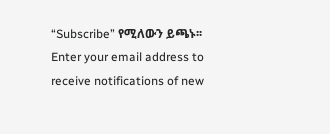“Subscribe” የሚለውን ይጫኑ፡፡
Enter your email address to receive notifications of new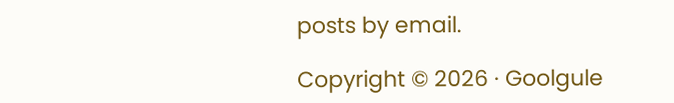posts by email.

Copyright © 2026 · Goolgule